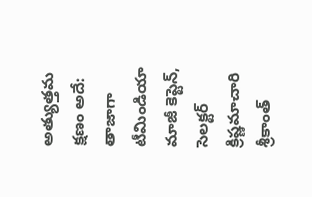అత్యుత్తమ క్షణం అదే:
తాజాగా టీమిండియా మాజీ కెప్టెన్, సెలక్టర్ క్రిష్ణమాచారి శ్రీకాంత్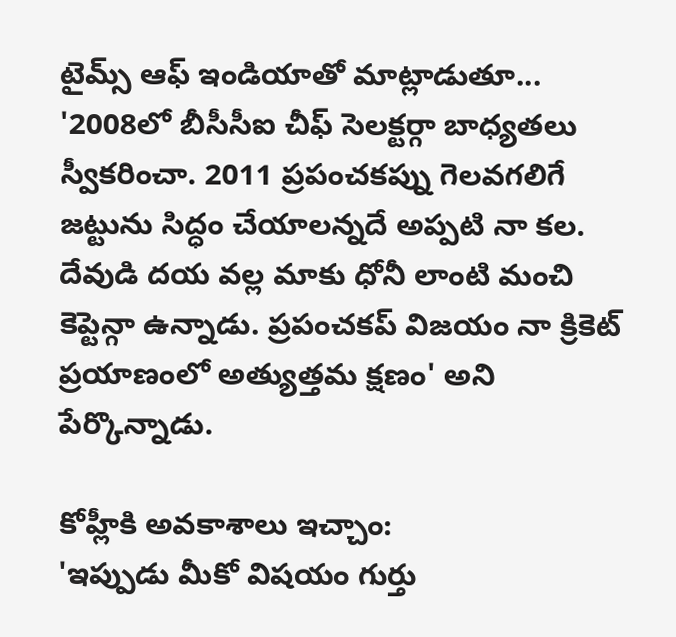టైమ్స్ ఆఫ్ ఇండియాతో మాట్లాడుతూ... '2008లో బీసీసీఐ చీఫ్ సెలక్టర్గా బాధ్యతలు స్వీకరించా. 2011 ప్రపంచకప్ను గెలవగలిగే జట్టును సిద్ధం చేయాలన్నదే అప్పటి నా కల. దేవుడి దయ వల్ల మాకు ధోనీ లాంటి మంచి కెప్టెన్గా ఉన్నాడు. ప్రపంచకప్ విజయం నా క్రికెట్ ప్రయాణంలో అత్యుత్తమ క్షణం' అని పేర్కొన్నాడు.

కోహ్లీకి అవకాశాలు ఇచ్చాం:
'ఇప్పుడు మీకో విషయం గుర్తు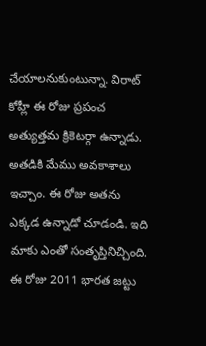చేయాలనుకుంటున్నా. విరాట్ కోహ్లీ ఈ రోజు ప్రపంచ అత్యుత్తమ క్రికెటర్గా ఉన్నాడు. అతడికి మేము అవకాశాలు ఇచ్చాం. ఈ రోజు అతను ఎక్కడ ఉన్నాడో చూడండి. ఇది మాకు ఎంతో సంతృప్తినిచ్చింది. ఈ రోజు 2011 భారత జట్టు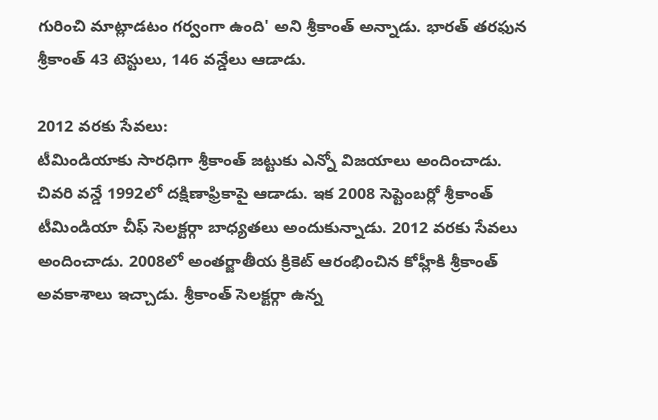గురించి మాట్లాడటం గర్వంగా ఉంది' అని శ్రీకాంత్ అన్నాడు. భారత్ తరఫున శ్రీకాంత్ 43 టెస్టులు, 146 వన్డేలు ఆడాడు.

2012 వరకు సేవలు:
టీమిండియాకు సారధిగా శ్రీకాంత్ జట్టుకు ఎన్నో విజయాలు అందించాడు. చివరి వన్డే 1992లో దక్షిణాఫ్రికాపై ఆడాడు. ఇక 2008 సెప్టెంబర్లో శ్రీకాంత్ టీమిండియా చీఫ్ సెలక్టర్గా బాధ్యతలు అందుకున్నాడు. 2012 వరకు సేవలు అందించాడు. 2008లో అంతర్జాతీయ క్రికెట్ ఆరంభించిన కోహ్లీకి శ్రీకాంత్ అవకాశాలు ఇచ్చాడు. శ్రీకాంత్ సెలక్టర్గా ఉన్న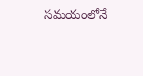సమయంలోనే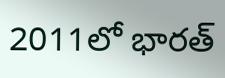2011లో భారత్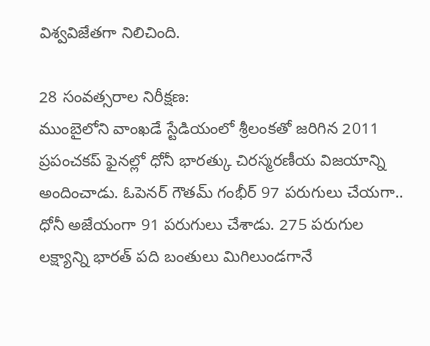విశ్వవిజేతగా నిలిచింది.

28 సంవత్సరాల నిరీక్షణ:
ముంబైలోని వాంఖడే స్టేడియంలో శ్రీలంకతో జరిగిన 2011 ప్రపంచకప్ ఫైనల్లో ధోనీ భారత్కు చిరస్మరణీయ విజయాన్ని అందించాడు. ఓపెనర్ గౌతమ్ గంభీర్ 97 పరుగులు చేయగా.. ధోనీ అజేయంగా 91 పరుగులు చేశాడు. 275 పరుగుల లక్ష్యాన్ని భారత్ పది బంతులు మిగిలుండగానే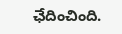ఛేదించింది.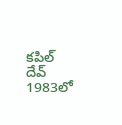కపిల్ దేవ్ 1983లో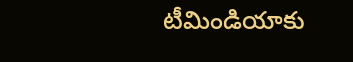టీమిండియాకు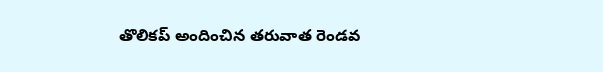తొలికప్ అందించిన తరువాత రెండవ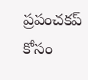ప్రపంచకప్ కోసం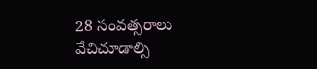28 సంవత్సరాలు వేచిచూడాల్సి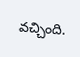వచ్చింది.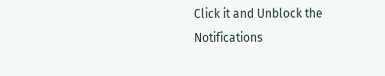Click it and Unblock the Notifications